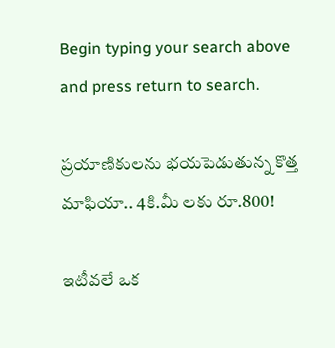Begin typing your search above and press return to search.

ప్రయాణికులను భయపెడుతున్న కొత్త మాఫియా.. 4కి.మీ లకు రూ.800!

ఇటీవలే ఒక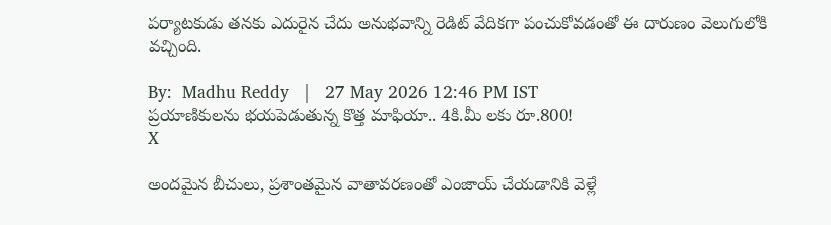పర్యాటకుడు తనకు ఎదురైన చేదు అనుభవాన్ని రెడిట్ వేదికగా పంచుకోవడంతో ఈ దారుణం వెలుగులోకి వచ్చింది.

By:  Madhu Reddy   |   27 May 2026 12:46 PM IST
ప్రయాణికులను భయపెడుతున్న కొత్త మాఫియా.. 4కి.మీ లకు రూ.800!
X

అందమైన బీచులు, ప్రశాంతమైన వాతావరణంతో ఎంజాయ్ చేయడానికి వెళ్లే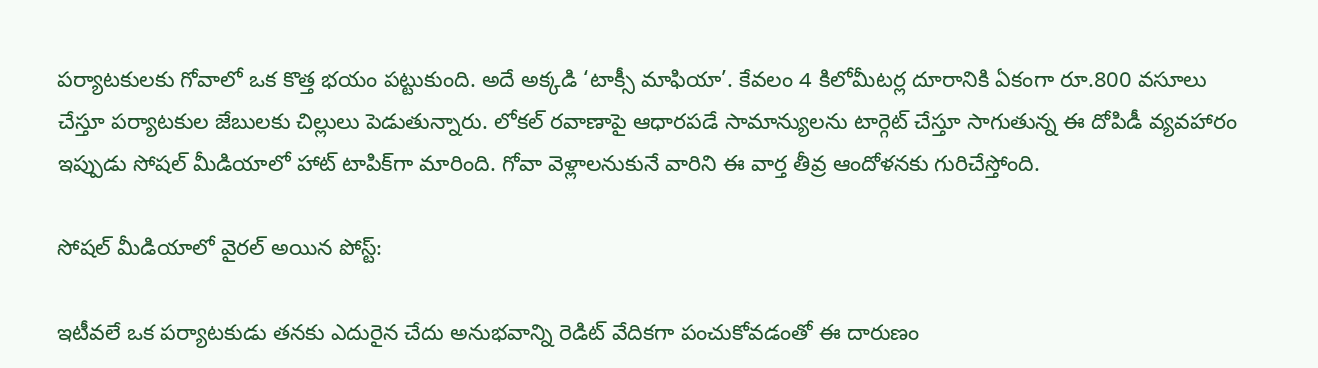పర్యాటకులకు గోవాలో ఒక కొత్త భయం పట్టుకుంది. అదే అక్కడి ‘టాక్సీ మాఫియా’. కేవలం 4 కిలోమీటర్ల దూరానికి ఏకంగా రూ.800 వసూలు చేస్తూ పర్యాటకుల జేబులకు చిల్లులు పెడుతున్నారు. లోకల్ రవాణాపై ఆధారపడే సామాన్యులను టార్గెట్ చేస్తూ సాగుతున్న ఈ దోపిడీ వ్యవహారం ఇప్పుడు సోషల్ మీడియాలో హాట్ టాపిక్‌గా మారింది. గోవా వెళ్లాలనుకునే వారిని ఈ వార్త తీవ్ర ఆందోళనకు గురిచేస్తోంది.

సోషల్ మీడియాలో వైరల్ అయిన పోస్ట్:

ఇటీవలే ఒక పర్యాటకుడు తనకు ఎదురైన చేదు అనుభవాన్ని రెడిట్ వేదికగా పంచుకోవడంతో ఈ దారుణం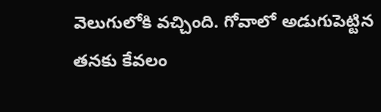వెలుగులోకి వచ్చింది. గోవాలో అడుగుపెట్టిన తనకు కేవలం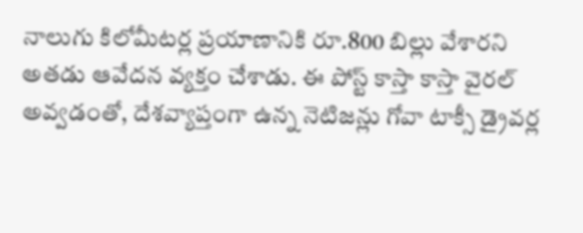నాలుగు కిలోమీటర్ల ప్రయాణానికి రూ.800 బిల్లు వేశారని అతడు ఆవేదన వ్యక్తం చేశాడు. ఈ పోస్ట్ కాస్తా కాస్తా వైరల్ అవ్వడంతో, దేశవ్యాప్తంగా ఉన్న నెటిజన్లు గోవా టాక్సీ డ్రైవర్ల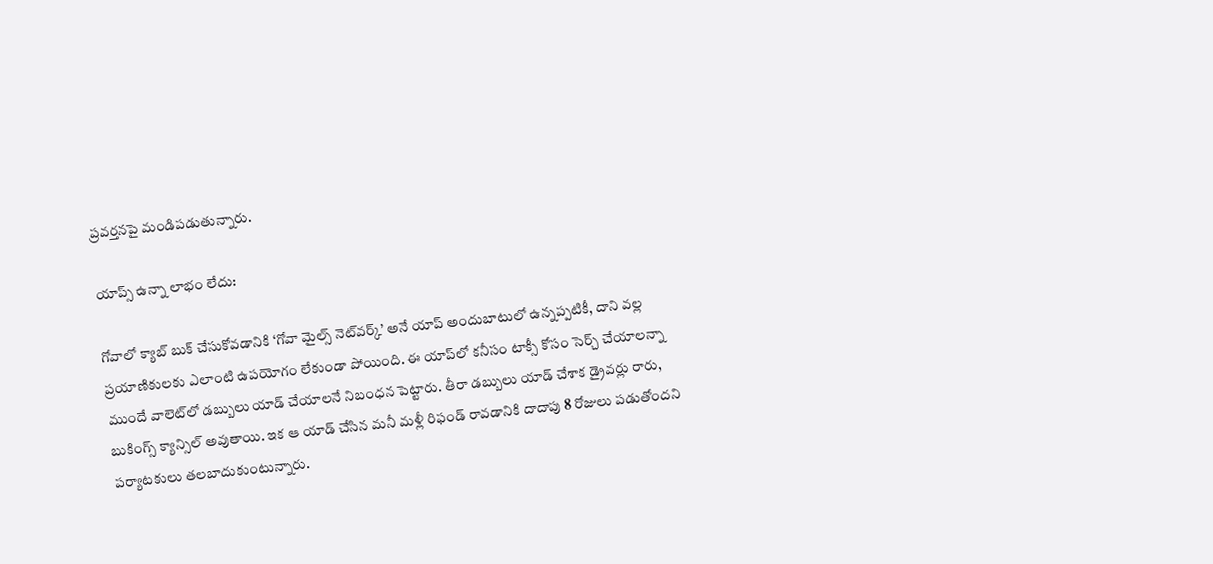ప్రవర్తనపై మండిపడుతున్నారు.

యాప్స్ ఉన్నా లాభం లేదు:

గోవాలో క్యాబ్ బుక్ చేసుకోవడానికి ‘గోవా మైల్స్ నెట్‌వర్క్’ అనే యాప్ అందుబాటులో ఉన్నప్పటికీ, దాని వల్ల ప్రయాణికులకు ఎలాంటి ఉపయోగం లేకుండా పోయింది. ఈ యాప్‌లో కనీసం టాక్సీ కోసం సెర్చ్ చేయాలన్నా ముందే వాలెట్‌లో డబ్బులు యాడ్ చేయాలనే నిబంధన పెట్టారు. తీరా డబ్బులు యాడ్ చేశాక డ్రైవర్లు రారు, బుకింగ్స్ క్యాన్సిల్ అవుతాయి. ఇక ఆ యాడ్ చేసిన మనీ మళ్లీ రిఫండ్ రావడానికి దాదాపు 8 రోజులు పడుతోందని పర్యాటకులు తలబాదుకుంటున్నారు.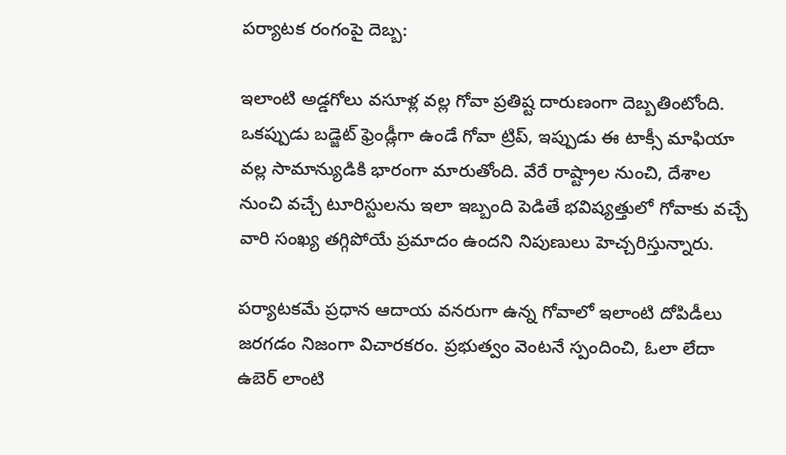పర్యాటక రంగంపై దెబ్బ:

ఇలాంటి అడ్డగోలు వసూళ్ల వల్ల గోవా ప్రతిష్ట దారుణంగా దెబ్బతింటోంది. ఒకప్పుడు బడ్జెట్ ఫ్రెండ్లీగా ఉండే గోవా ట్రిప్, ఇప్పుడు ఈ టాక్సీ మాఫియా వల్ల సామాన్యుడికి భారంగా మారుతోంది. వేరే రాష్ట్రాల నుంచి, దేశాల నుంచి వచ్చే టూరిస్టులను ఇలా ఇబ్బంది పెడితే భవిష్యత్తులో గోవాకు వచ్చే వారి సంఖ్య తగ్గిపోయే ప్రమాదం ఉందని నిపుణులు హెచ్చరిస్తున్నారు.

పర్యాటకమే ప్రధాన ఆదాయ వనరుగా ఉన్న గోవాలో ఇలాంటి దోపిడీలు జరగడం నిజంగా విచారకరం. ప్రభుత్వం వెంటనే స్పందించి, ఓలా లేదా ఉబెర్ లాంటి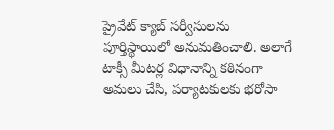ప్రైవేట్ క్యాబ్ సర్వీసులను పూర్తిస్థాయిలో అనుమతించాలి. అలాగే టాక్సీ మీటర్ల విధానాన్ని కఠినంగా అమలు చేసి, పర్యాటకులకు భరోసా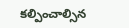కల్పించాల్సిన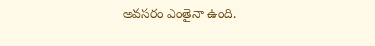అవసరం ఎంతైనా ఉంది.